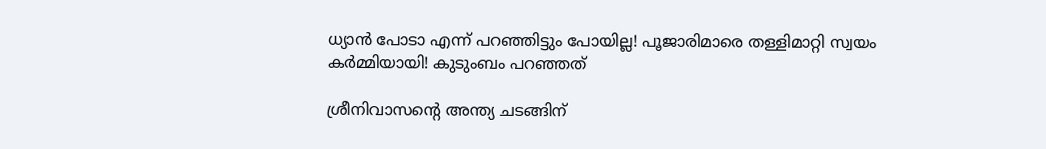ധ്യാന്‍ പോടാ എന്ന് പറഞ്ഞിട്ടും പോയില്ല! പൂജാരിമാരെ തള്ളിമാറ്റി സ്വയം കര്‍മ്മിയായി! കുടുംബം പറഞ്ഞത്

ശ്രീനിവാസന്റെ അന്ത്യ ചടങ്ങിന്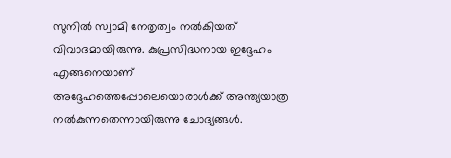സുനില്‍ സ്വാമി നേതൃത്വം നല്‍കിയത് വിവാദമായിരുന്നു. കുപ്രസിദ്ധനായ ഇദ്ദേഹം എങ്ങനെയാണ് അദ്ദേഹത്തെപ്പോലെയൊരാള്‍ക്ക് അന്ത്യയാത്ര നല്‍കുന്നതെന്നായിരുന്നു ചോദ്യങ്ങള്‍.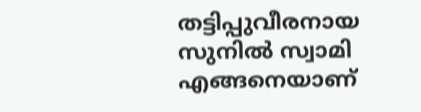തട്ടിപ്പുവീരനായ സുനില്‍ സ്വാമി എങ്ങനെയാണ്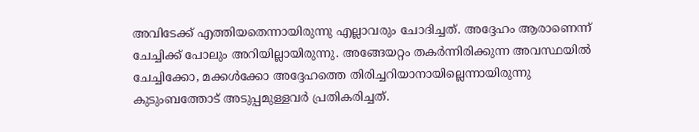അവിടേക്ക് എത്തിയതെന്നായിരുന്നു എല്ലാവരും ചോദിച്ചത്. അദ്ദേഹം ആരാണെന്ന് ചേച്ചിക്ക് പോലും അറിയില്ലായിരുന്നു. അങ്ങേയറ്റം തകര്‍ന്നിരിക്കുന്ന അവസ്ഥയില്‍ ചേച്ചിക്കോ, മക്കള്‍ക്കോ അദ്ദേഹത്തെ തിരിച്ചറിയാനായില്ലെന്നായിരുന്നു കുടുംബത്തോട് അടുപ്പമുള്ളവര്‍ പ്രതികരിച്ചത്.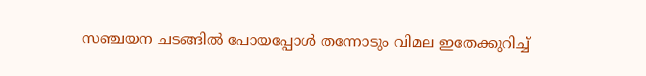സഞ്ചയന ചടങ്ങില്‍ പോയപ്പോള്‍ തന്നോടും വിമല ഇതേക്കുറിച്ച്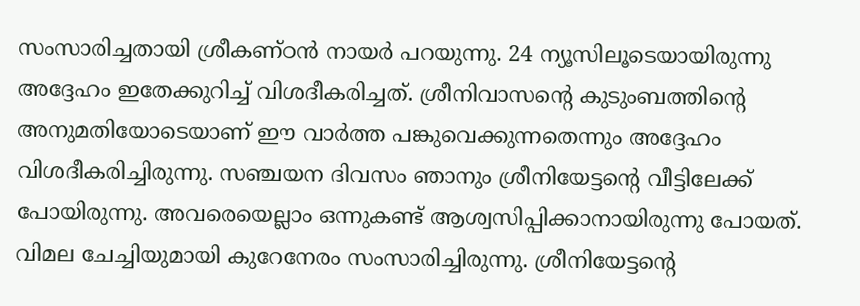സംസാരിച്ചതായി ശ്രീകണ്ഠന്‍ നായര്‍ പറയുന്നു. 24 ന്യൂസിലൂടെയായിരുന്നു അദ്ദേഹം ഇതേക്കുറിച്ച് വിശദീകരിച്ചത്. ശ്രീനിവാസന്റെ കുടുംബത്തിന്റെ അനുമതിയോടെയാണ് ഈ വാര്‍ത്ത പങ്കുവെക്കുന്നതെന്നും അദ്ദേഹം വിശദീകരിച്ചിരുന്നു. സഞ്ചയന ദിവസം ഞാനും ശ്രീനിയേട്ടന്റെ വീട്ടിലേക്ക് പോയിരുന്നു. അവരെയെല്ലാം ഒന്നുകണ്ട് ആശ്വസിപ്പിക്കാനായിരുന്നു പോയത്. വിമല ചേച്ചിയുമായി കുറേനേരം സംസാരിച്ചിരുന്നു. ശ്രീനിയേട്ടന്റെ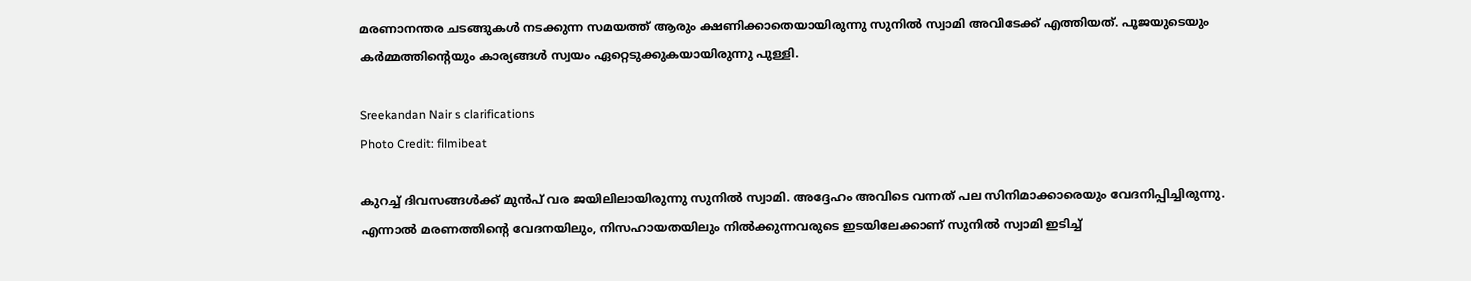മരണാനന്തര ചടങ്ങുകള്‍ നടക്കുന്ന സമയത്ത് ആരും ക്ഷണിക്കാതെയായിരുന്നു സുനില്‍ സ്വാമി അവിടേക്ക് എത്തിയത്. പൂജയുടെയും കര്‍മ്മത്തിന്റെയും കാര്യങ്ങള്‍ സ്വയം ഏറ്റെടുക്കുകയായിരുന്നു പുള്ളി.

Sreekandan Nair s clarifications
Photo Credit: filmibeat

കുറച്ച് ദിവസങ്ങള്‍ക്ക് മുന്‍പ് വര ജയിലിലായിരുന്നു സുനില്‍ സ്വാമി. അദ്ദേഹം അവിടെ വന്നത് പല സിനിമാക്കാരെയും വേദനിപ്പിച്ചിരുന്നു. എന്നാല്‍ മരണത്തിന്റെ വേദനയിലും, നിസഹായതയിലും നില്‍ക്കുന്നവരുടെ ഇടയിലേക്കാണ് സുനില്‍ സ്വാമി ഇടിച്ച്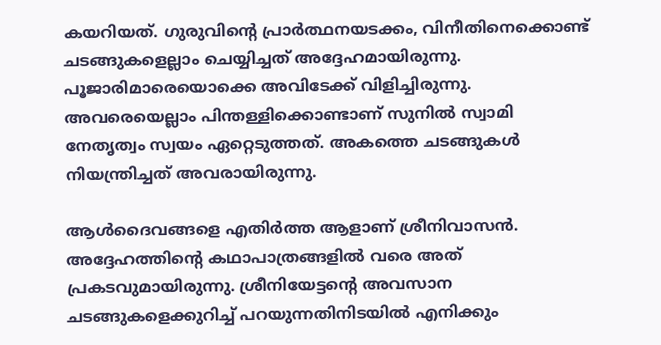കയറിയത്. ഗുരുവിന്റെ പ്രാര്‍ത്ഥനയടക്കം, വിനീതിനെക്കൊണ്ട് ചടങ്ങുകളെല്ലാം ചെയ്യിച്ചത് അദ്ദേഹമായിരുന്നു. പൂജാരിമാരെയൊക്കെ അവിടേക്ക് വിളിച്ചിരുന്നു. അവരെയെല്ലാം പിന്തള്ളിക്കൊണ്ടാണ് സുനില്‍ സ്വാമി നേതൃത്വം സ്വയം ഏറ്റെടുത്തത്. അകത്തെ ചടങ്ങുകള്‍ നിയന്ത്രിച്ചത് അവരായിരുന്നു.

ആള്‍ദൈവങ്ങളെ എതിര്‍ത്ത ആളാണ് ശ്രീനിവാസന്‍. അദ്ദേഹത്തിന്റെ കഥാപാത്രങ്ങളില്‍ വരെ അത് പ്രകടവുമായിരുന്നു. ശ്രീനിയേട്ടന്റെ അവസാന ചടങ്ങുകളെക്കുറിച്ച് പറയുന്നതിനിടയില്‍ എനിക്കും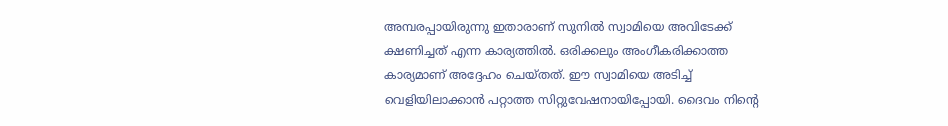അമ്പരപ്പായിരുന്നു ഇതാരാണ് സുനില്‍ സ്വാമിയെ അവിടേക്ക് ക്ഷണിച്ചത് എന്ന കാര്യത്തില്‍. ഒരിക്കലും അംഗീകരിക്കാത്ത കാര്യമാണ് അദ്ദേഹം ചെയ്തത്. ഈ സ്വാമിയെ അടിച്ച് വെളിയിലാക്കാന്‍ പറ്റാത്ത സിറ്റുവേഷനായിപ്പോയി. ദൈവം നിന്റെ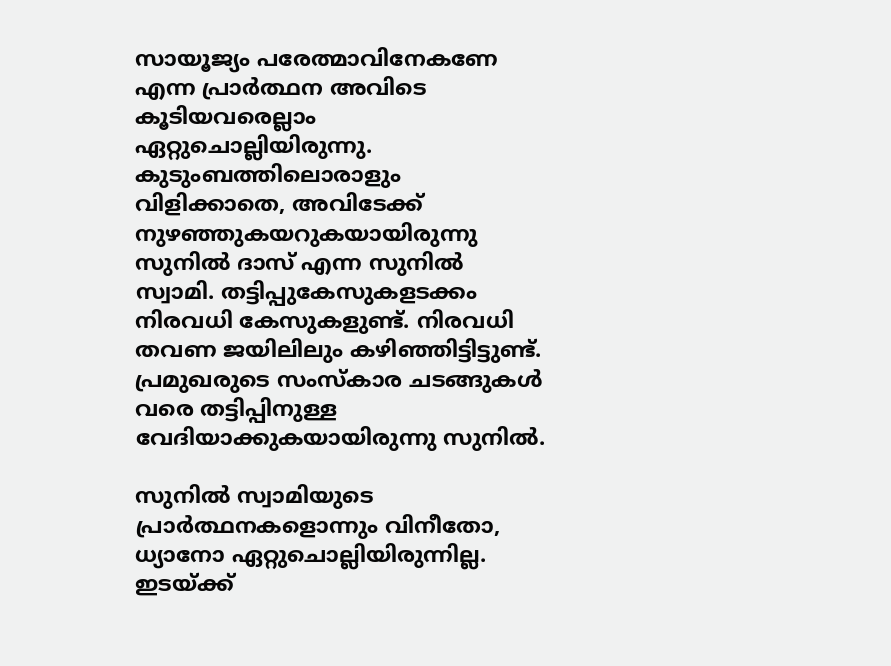സായൂജ്യം പരേത്മാവിനേകണേ എന്ന പ്രാര്‍ത്ഥന അവിടെ കൂടിയവരെല്ലാം ഏറ്റുചൊല്ലിയിരുന്നു. കുടുംബത്തിലൊരാളും വിളിക്കാതെ, അവിടേക്ക് നുഴഞ്ഞുകയറുകയായിരുന്നു സുനില്‍ ദാസ് എന്ന സുനില്‍ സ്വാമി. തട്ടിപ്പുകേസുകളടക്കം നിരവധി കേസുകളുണ്ട്. നിരവധി തവണ ജയിലിലും കഴിഞ്ഞിട്ടിട്ടുണ്ട്. പ്രമുഖരുടെ സംസ്‌കാര ചടങ്ങുകള്‍ വരെ തട്ടിപ്പിനുള്ള വേദിയാക്കുകയായിരുന്നു സുനില്‍.

സുനില്‍ സ്വാമിയുടെ പ്രാര്‍ത്ഥനകളൊന്നും വിനീതോ, ധ്യാനോ ഏറ്റുചൊല്ലിയിരുന്നില്ല. ഇടയ്ക്ക്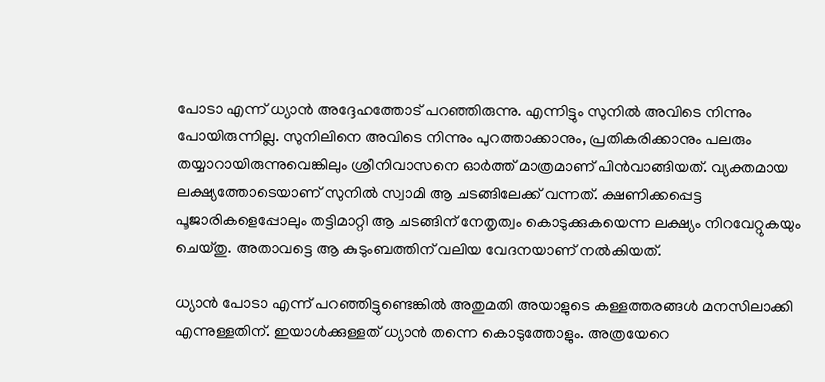പോടാ എന്ന് ധ്യാന്‍ അദ്ദേഹത്തോട് പറഞ്ഞിരുന്നു. എന്നിട്ടും സുനില്‍ അവിടെ നിന്നും പോയിരുന്നില്ല. സുനിലിനെ അവിടെ നിന്നും പുറത്താക്കാനും, പ്രതികരിക്കാനും പലരും തയ്യാറായിരുന്നുവെങ്കിലും ശ്രീനിവാസനെ ഓര്‍ത്ത് മാത്രമാണ് പിന്‍വാങ്ങിയത്. വ്യക്തമായ ലക്ഷ്യത്തോടെയാണ് സുനില്‍ സ്വാമി ആ ചടങ്ങിലേക്ക് വന്നത്. ക്ഷണിക്കപ്പെട്ട പൂജാരികളെപ്പോലും തട്ടിമാറ്റി ആ ചടങ്ങിന് നേതൃത്വം കൊടുക്കുകയെന്ന ലക്ഷ്യം നിറവേറ്റുകയും ചെയ്തു. അതാവട്ടെ ആ കുടുംബത്തിന് വലിയ വേദനയാണ് നല്‍കിയത്.

ധ്യാന്‍ പോടാ എന്ന് പറഞ്ഞിട്ടുണ്ടെങ്കില്‍ അതുമതി അയാളുടെ കള്ളത്തരങ്ങള്‍ മനസിലാക്കി എന്നുള്ളതിന്. ഇയാള്‍ക്കുള്ളത് ധ്യാന്‍ തന്നെ കൊടുത്തോളും. അത്രയേറെ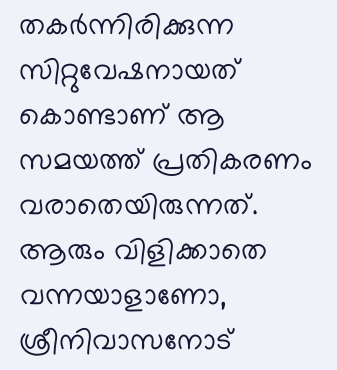തകര്‍ന്നിരിക്കുന്ന സിറ്റുവേഷനായത് കൊണ്ടാണ് ആ സമയത്ത് പ്രതികരണം വരാതെയിരുന്നത്. ആരും വിളിക്കാതെ വന്നയാളാണോ, ശ്രീനിവാസനോട്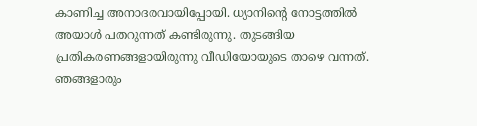കാണിച്ച അനാദരവായിപ്പോയി. ധ്യാനിന്റെ നോട്ടത്തില്‍ അയാള്‍ പതറുന്നത് കണ്ടിരുന്നു. തുടങ്ങിയ പ്രതികരണങ്ങളായിരുന്നു വീഡിയോയുടെ താഴെ വന്നത്. ഞങ്ങളാരും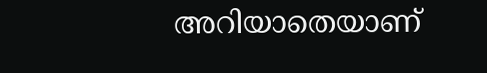അറിയാതെയാണ്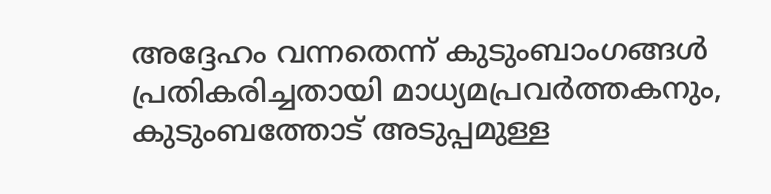അദ്ദേഹം വന്നതെന്ന് കുടുംബാംഗങ്ങള്‍ പ്രതികരിച്ചതായി മാധ്യമപ്രവര്‍ത്തകനും, കുടുംബത്തോട് അടുപ്പമുള്ള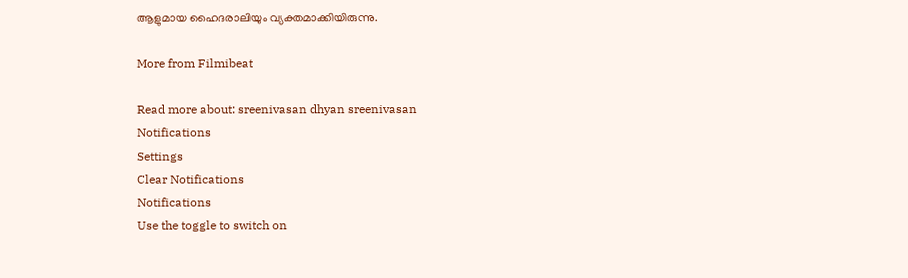ആളുമായ ഹൈദരാലിയും വ്യക്തമാക്കിയിരുന്നു.

More from Filmibeat

Read more about: sreenivasan dhyan sreenivasan
Notifications
Settings
Clear Notifications
Notifications
Use the toggle to switch on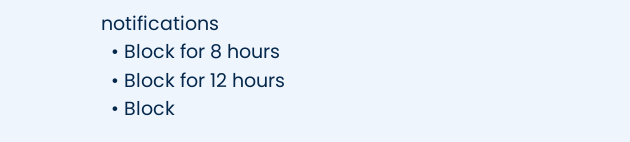notifications
  • Block for 8 hours
  • Block for 12 hours
  • Block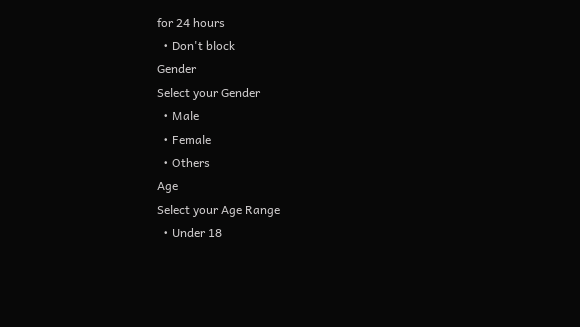for 24 hours
  • Don't block
Gender
Select your Gender
  • Male
  • Female
  • Others
Age
Select your Age Range
  • Under 18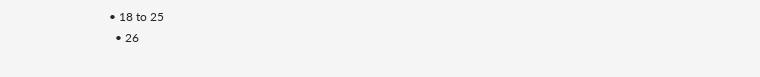• 18 to 25
  • 26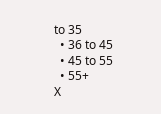to 35
  • 36 to 45
  • 45 to 55
  • 55+
X